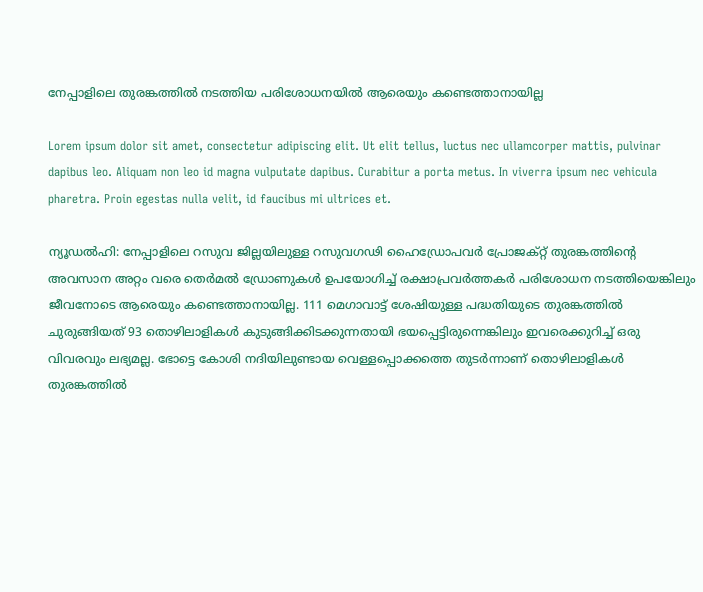നേപ്പാളിലെ തുരങ്കത്തിൽ നടത്തിയ പരിശോധനയിൽ ആരെയും കണ്ടെത്താനായില്ല

Lorem ipsum dolor sit amet, consectetur adipiscing elit. Ut elit tellus, luctus nec ullamcorper mattis, pulvinar dapibus leo. Aliquam non leo id magna vulputate dapibus. Curabitur a porta metus. In viverra ipsum nec vehicula pharetra. Proin egestas nulla velit, id faucibus mi ultrices et.

ന്യൂഡൽഹി: നേപ്പാളിലെ റസുവ ജില്ലയിലുള്ള റസുവഗഢി ഹൈഡ്രോപവർ പ്രോജക്റ്റ് തുരങ്കത്തിന്റെ അവസാന അറ്റം വരെ തെർമൽ ഡ്രോണുകൾ ഉപയോഗിച്ച് രക്ഷാപ്രവർത്തകർ പരിശോധന നടത്തിയെങ്കിലും ജീവനോടെ ആരെയും കണ്ടെത്താനായില്ല. 111 മെഗാവാട്ട് ശേഷിയുള്ള പദ്ധതിയുടെ തുരങ്കത്തിൽ ചുരുങ്ങിയത് 93 തൊഴിലാളികൾ കുടുങ്ങിക്കിടക്കുന്നതായി ഭയപ്പെട്ടിരുന്നെങ്കിലും ഇവരെക്കുറിച്ച് ഒരു വിവരവും ലഭ്യമല്ല. ഭോട്ടെ കോശി നദിയിലുണ്ടായ വെള്ളപ്പൊക്കത്തെ തുടർന്നാണ് തൊഴിലാളികൾ തുരങ്കത്തിൽ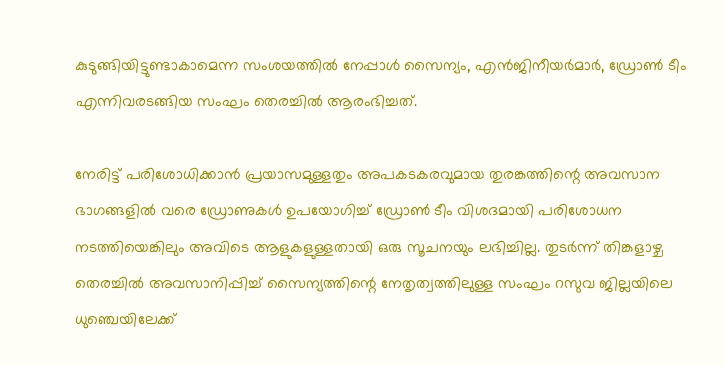കുടുങ്ങിയിട്ടുണ്ടാകാമെന്ന സംശയത്തിൽ നേപ്പാൾ സൈന്യം, എൻജിനീയർമാർ, ഡ്രോൺ ടീം എന്നിവരടങ്ങിയ സംഘം തെരച്ചിൽ ആരംഭിച്ചത്.

നേരിട്ട് പരിശോധിക്കാൻ പ്രയാസമുള്ളതും അപകടകരവുമായ തുരങ്കത്തിന്റെ അവസാന ഭാഗങ്ങളിൽ വരെ ഡ്രോണുകൾ ഉപയോഗിച്ച് ഡ്രോൺ ടീം വിശദമായി പരിശോധന നടത്തിയെങ്കിലും അവിടെ ആളുകളുള്ളതായി ഒരു സൂചനയും ലഭിച്ചില്ല. തുടർന്ന് തിങ്കളാഴ്ച തെരച്ചിൽ അവസാനിപ്പിച്ച് സൈന്യത്തിന്റെ നേതൃത്വത്തിലുള്ള സംഘം റസുവ ജില്ലയിലെ ധുഞ്ചെയിലേക്ക്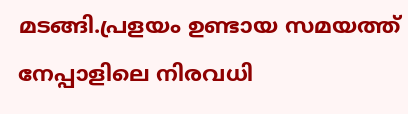മടങ്ങി.പ്രളയം ഉണ്ടായ സമയത്ത് നേപ്പാളിലെ നിരവധി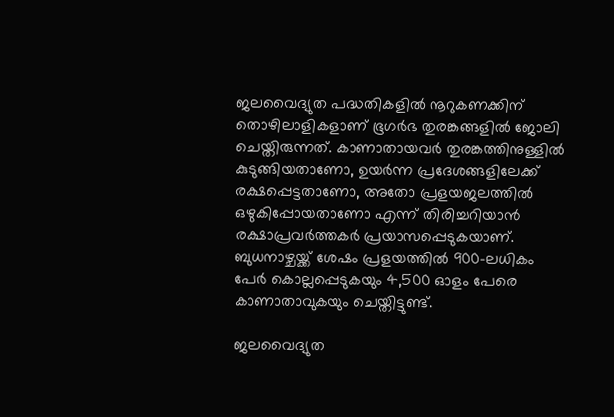ജലവൈദ്യുത പദ്ധതികളിൽ നൂറുകണക്കിന് തൊഴിലാളികളാണ് ഭൂഗർഭ തുരങ്കങ്ങളിൽ ജോലി ചെയ്തിരുന്നത്. കാണാതായവർ തുരങ്കത്തിനുള്ളിൽ കുടുങ്ങിയതാണോ, ഉയർന്ന പ്രദേശങ്ങളിലേക്ക് രക്ഷപ്പെട്ടതാണോ, അതോ പ്രളയജലത്തിൽ ഒഴുകിപ്പോയതാണോ എന്ന് തിരിച്ചറിയാൻ രക്ഷാപ്രവർത്തകർ പ്രയാസപ്പെടുകയാണ്. ബുധനാഴ്ചയ്ക്ക് ശേഷം പ്രളയത്തിൽ 900-ലധികം പേർ കൊല്ലപ്പെടുകയും 4,500 ഓളം പേരെ കാണാതാവുകയും ചെയ്തിട്ടുണ്ട്.

ജലവൈദ്യുത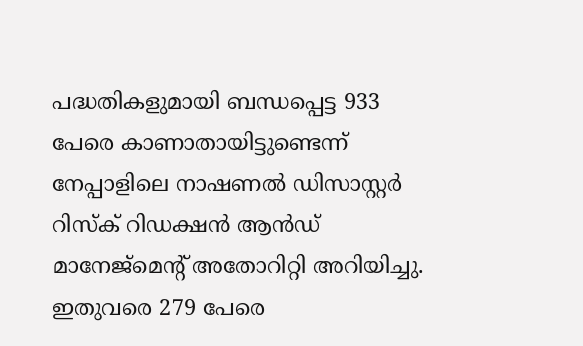പദ്ധതികളുമായി ബന്ധപ്പെട്ട 933 പേരെ കാണാതായിട്ടുണ്ടെന്ന് നേപ്പാളിലെ നാഷണൽ ഡിസാസ്റ്റർ റിസ്ക് റിഡക്ഷൻ ആൻഡ് മാനേജ്‌മെന്റ് അതോറിറ്റി അറിയിച്ചു. ഇതുവരെ 279 പേരെ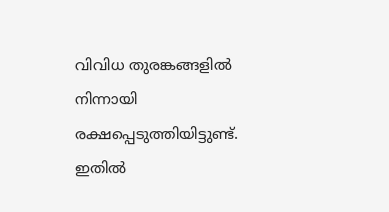വിവിധ തുരങ്കങ്ങളിൽ നിന്നായി രക്ഷപ്പെടുത്തിയിട്ടുണ്ട്. ഇതിൽ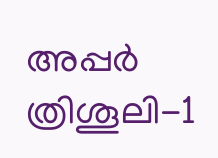അപ്പർ ത്രിശൂലി-1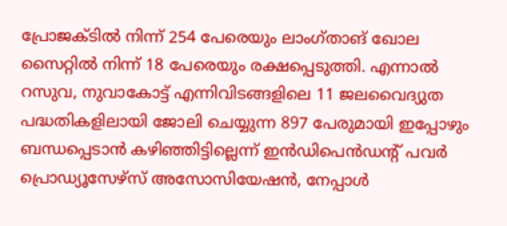പ്രോജക്ടിൽ നിന്ന് 254 പേരെയും ലാംഗ്താങ് ഖോല സൈറ്റിൽ നിന്ന് 18 പേരെയും രക്ഷപ്പെടുത്തി. എന്നാൽ റസുവ, നുവാകോട്ട് എന്നിവിടങ്ങളിലെ 11 ജലവൈദ്യുത പദ്ധതികളിലായി ജോലി ചെയ്യുന്ന 897 പേരുമായി ഇപ്പോഴും ബന്ധപ്പെടാൻ കഴിഞ്ഞിട്ടില്ലെന്ന് ഇൻഡിപെൻഡന്റ് പവർ പ്രൊഡ്യൂസേഴ്‌സ് അസോസിയേഷൻ, നേപ്പാൾ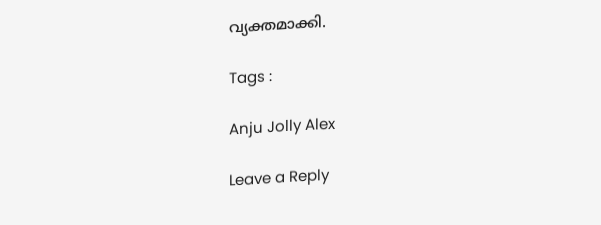വ്യക്തമാക്കി.

Tags :

Anju Jolly Alex

Leave a Reply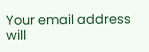Your email address will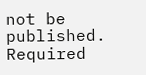not be published. Required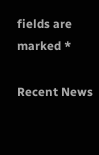fields are marked *

Recent News